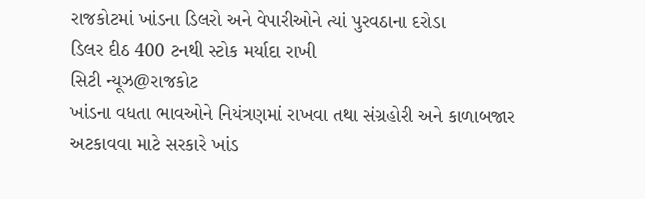રાજકોટમાં ખાંડના ડિલરો અને વેપારીઓને ત્યાં પુરવઠાના દરોડા
ડિલર દીઠ 400 ટનથી સ્ટોક મર્યાદા રાખી
સિટી ન્યૂઝ@રાજકોટ
ખાંડના વધતા ભાવઓને નિયંત્રણમાં રાખવા તથા સંગ્રહોરી અને કાળાબજાર અટકાવવા માટે સરકારે ખાંડ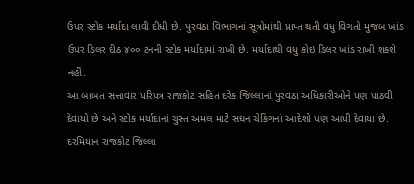ઉપર સ્ટોક મર્યાદા લાવી દીધી છે. પુરવઠા વિભાગનાં સૂત્રોમાંથી પ્રાપ્ત થતી વધુ વિગતો મુજબ ખાંડ ઉપર ડિલર દીઠ ૪૦૦ ટનની સ્ટોક મર્યાદામાં રાખી છે. મર્યાદાથી વધુ કોઇ ડિલર ખાંડ રાખી શકશે નહીં.
આ બાબત સત્તાવાર પરિપત્ર રાજકોટ સહિત દરેક જિલ્લાનાં પુરવઠા અધિકારીઓને પણ પાઠવી દેવાયો છે અને સ્ટોક મર્યાદાનાં ચુસ્ત અમલ માટે સઘન ચેકિંગનાં આદેશો પણ આપી દેવાયા છે.
દરમિયાન રાજકોટ જિલ્લા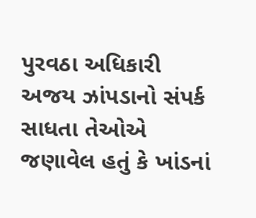પુરવઠા અધિકારી અજય ઝાંપડાનો સંપર્ક સાધતા તેઓએ જણાવેલ હતું કે ખાંડનાં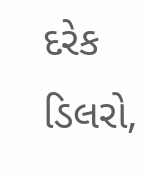દરેક ડિલરો,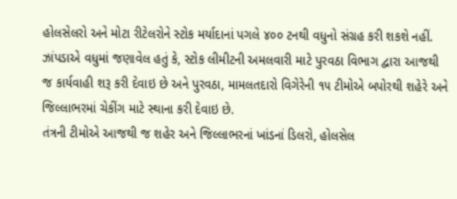હોલસેલરો અને મોટા રીટેલરોને સ્ટોક મર્યાદાનાં પગલે ૪૦૦ ટનથી વધુનો સંગ્રહ કરી શકશે નહીં.
ઝાંપડાએ વધુમાં જણાવેલ હતું કે, સ્ટોક લીમીટની અમલવારી માટે પુરવઠા વિભાગ દ્વારા આજથી જ કાર્યવાહી શરૂ કરી દેવાઇ છે અને પુરવઠા, મામલતદારો વિગેરેની ૧૫ ટીમોએ બપોરથી શહેરે અને જિલ્લાભરમાં ચેકીંગ માટે સ્થાના કરી દેવાઇ છે.
તંત્રની ટીમોએ આજથી જ શહેર અને જિલ્લાભરનાં ખાંડનાં ડિલરો, હોલસેલ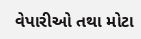વેપારીઓ તથા મોટા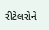રીટેલરોને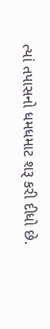ત્યાં તપાસનો ધમધમાટ શરૂ કરી દીધો છે.